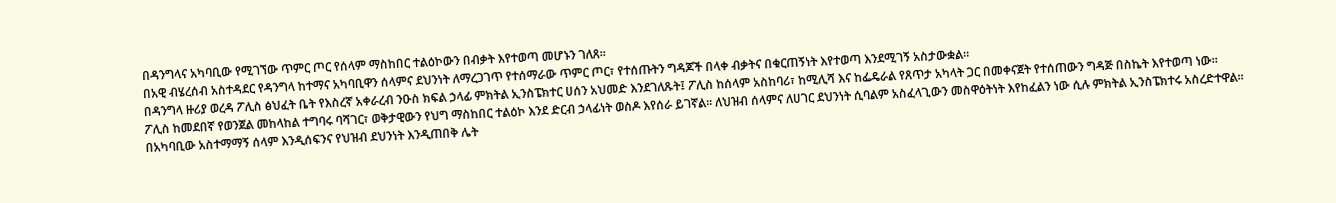በዳንግላና አካባቢው የሚገኘው ጥምር ጦር የሰላም ማስከበር ተልዕኮውን በብቃት እየተወጣ መሆኑን ገለጸ።
በአዊ ብሄረሰብ አስተዳደር የዳንግላ ከተማና አካባቢዋን ሰላምና ደህንነት ለማረጋገጥ የተሰማራው ጥምር ጦር፣ የተሰጡትን ግዳጆች በላቀ ብቃትና በቁርጠኝነት እየተወጣ እንደሚገኝ አስታውቋል።
በዳንግላ ዙሪያ ወረዳ ፖሊስ ፅህፈት ቤት የእስረኛ አቀራረብ ንዑስ ክፍል ኃላፊ ምክትል ኢንስፔክተር ሀሰን አህመድ እንደገለጹት፤ ፖሊስ ከሰላም አስከባሪ፣ ከሚሊሻ እና ከፌዴራል የጸጥታ አካላት ጋር በመቀናጀት የተሰጠውን ግዳጅ በስኬት እየተወጣ ነው።
ፖሊስ ከመደበኛ የወንጀል መከላከል ተግባሩ ባሻገር፣ ወቅታዊውን የህግ ማስከበር ተልዕኮ እንደ ድርብ ኃላፊነት ወስዶ እየሰራ ይገኛል። ለህዝብ ሰላምና ለሀገር ደህንነት ሲባልም አስፈላጊውን መስዋዕትነት እየከፈልን ነው ሲሉ ምክትል ኢንስፔክተሩ አስረድተዋል።
በአካባቢው አስተማማኝ ሰላም እንዲሰፍንና የህዝብ ደህንነት እንዲጠበቅ ሌት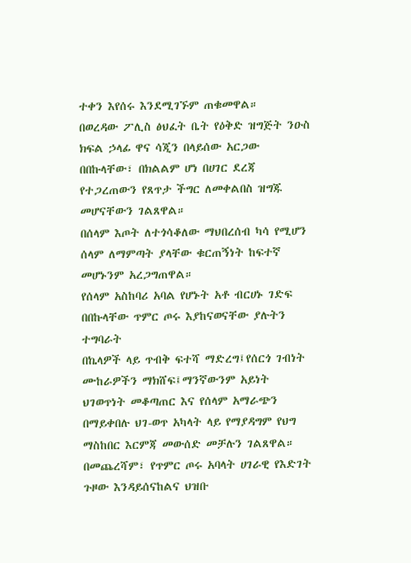ተቀን እየሰሩ እንደሚገኙም ጠቁመዋል።
በወረዳው ፖሊስ ፅህፈት ቤት የዕቅድ ዝግጅት ንዑስ ክፍል ኃላፊ ዋና ሳጂን በላይሰው አርጋው በበኩላቸው፣ በክልልም ሆነ በሀገር ደረጃ የተጋረጠውን የጸጥታ ችግር ለመቀልበስ ዝግጁ መሆናቸውን ገልጸዋል።
በሰላም እጦት ለተጎሳቆለው ማህበረሰብ ካሳ የሚሆን ሰላም ለማምጣት ያላቸው ቁርጠኝነት ከፍተኛ መሆኑንም አረጋግጠዋል።
የሰላም አስከባሪ አባል የሆኑት አቶ ብርሀኑ ገድፍ በበኩላቸው ጥምር ጦሩ እያከናወናቸው ያሉትን ተግባራት
በኬላዎች ላይ ጥብቅ ፍተሻ ማድረግ፤የሰርጎ ገብነት ሙከራዎችን ማክሸፍ፤ማንኛውንም አይነት ህገወጥነት መቆጣጠር እና የሰላም አማራጭን በማይቀበሉ ህገ-ወጥ አካላት ላይ የማያዳግም የህግ ማስከበር እርምጃ መውሰድ መቻሉን ገልጸዋል።
በመጨረሻም፣ የጥምር ጦሩ አባላት ሀገራዊ የእድገት ጉዞው እንዳይሰናከልና ህዝቡ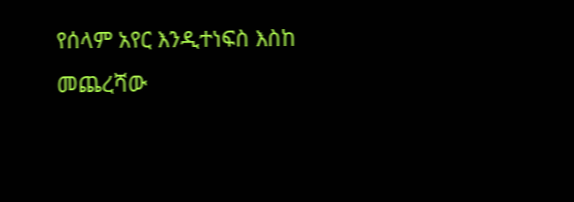የሰላም አየር እንዲተነፍስ እስከ መጨረሻው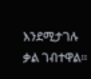እንደሚታገሉ ቃል ገብተዋል።